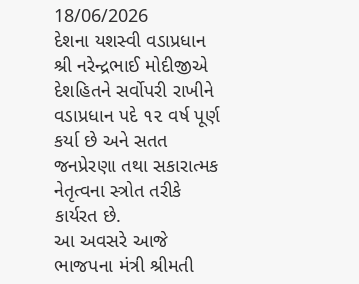18/06/2026
દેશના યશસ્વી વડાપ્રધાન શ્રી નરેન્દ્રભાઈ મોદીજીએ દેશહિતને સર્વોપરી રાખીને વડાપ્રધાન પદે ૧૨ વર્ષ પૂર્ણ કર્યા છે અને સતત જનપ્રેરણા તથા સકારાત્મક નેતૃત્વના સ્ત્રોત તરીકે કાર્યરત છે.
આ અવસરે આજે ભાજપના મંત્રી શ્રીમતી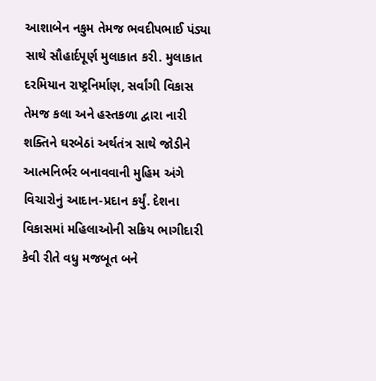આશાબેન નકુમ તેમજ ભવદીપભાઈ પંડ્યા સાથે સૌહાર્દપૂર્ણ મુલાકાત કરી. મુલાકાત દરમિયાન રાષ્ટ્રનિર્માણ, સર્વાંગી વિકાસ તેમજ કલા અને હસ્તકળા દ્વારા નારી શક્તિને ઘરબેઠાં અર્થતંત્ર સાથે જોડીને આત્મનિર્ભર બનાવવાની મુહિમ અંગે વિચારોનું આદાન-પ્રદાન કર્યું. દેશના વિકાસમાં મહિલાઓની સક્રિય ભાગીદારી કેવી રીતે વધુ મજબૂત બને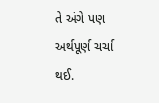તે અંગે પણ અર્થપૂર્ણ ચર્ચા થઈ.